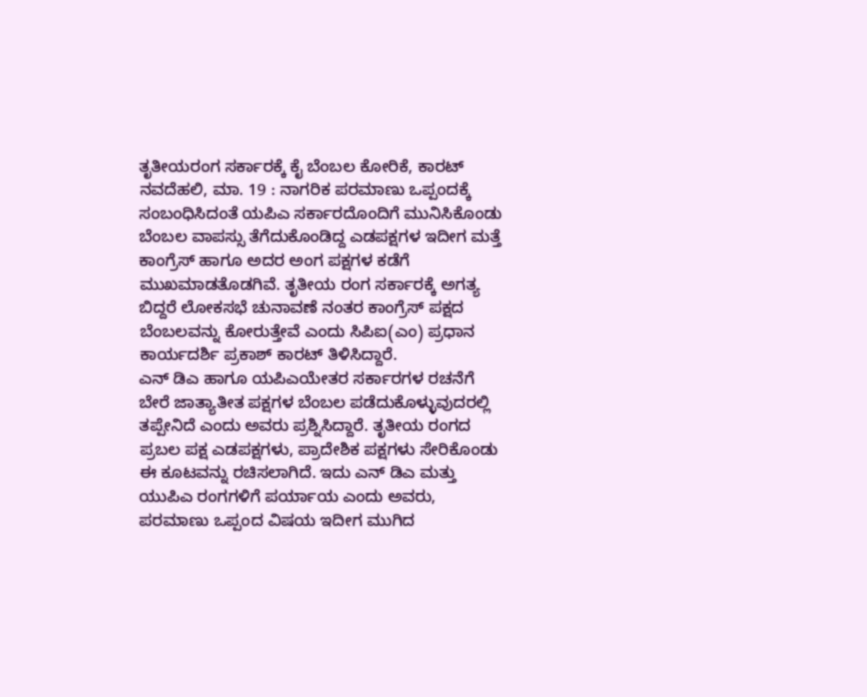ತೃತೀಯರಂಗ ಸರ್ಕಾರಕ್ಕೆ ಕೈ ಬೆಂಬಲ ಕೋರಿಕೆ, ಕಾರಟ್
ನವದೆಹಲಿ, ಮಾ. 19 : ನಾಗರಿಕ ಪರಮಾಣು ಒಪ್ಪಂದಕ್ಕೆ ಸಂಬಂಧಿಸಿದಂತೆ ಯಪಿಎ ಸರ್ಕಾರದೊಂದಿಗೆ ಮುನಿಸಿಕೊಂಡು ಬೆಂಬಲ ವಾಪಸ್ಸು ತೆಗೆದುಕೊಂಡಿದ್ದ ಎಡಪಕ್ಷಗಳ ಇದೀಗ ಮತ್ತೆ ಕಾಂಗ್ರೆಸ್ ಹಾಗೂ ಅದರ ಅಂಗ ಪಕ್ಷಗಳ ಕಡೆಗೆ ಮುಖಮಾಡತೊಡಗಿವೆ. ತೃತೀಯ ರಂಗ ಸರ್ಕಾರಕ್ಕೆ ಅಗತ್ಯ ಬಿದ್ದರೆ ಲೋಕಸಭೆ ಚುನಾವಣೆ ನಂತರ ಕಾಂಗ್ರೆಸ್ ಪಕ್ಷದ ಬೆಂಬಲವನ್ನು ಕೋರುತ್ತೇವೆ ಎಂದು ಸಿಪಿಐ(ಎಂ) ಪ್ರಧಾನ ಕಾರ್ಯದರ್ಶಿ ಪ್ರಕಾಶ್ ಕಾರಟ್ ತಿಳಿಸಿದ್ದಾರೆ.
ಎನ್ ಡಿಎ ಹಾಗೂ ಯಪಿಎಯೇತರ ಸರ್ಕಾರಗಳ ರಚನೆಗೆ ಬೇರೆ ಜಾತ್ಯಾತೀತ ಪಕ್ಷಗಳ ಬೆಂಬಲ ಪಡೆದುಕೊಳ್ಳುವುದರಲ್ಲಿ ತಪ್ಪೇನಿದೆ ಎಂದು ಅವರು ಪ್ರಶ್ನಿಸಿದ್ದಾರೆ. ತೃತೀಯ ರಂಗದ ಪ್ರಬಲ ಪಕ್ಷ ಎಡಪಕ್ಷಗಳು, ಪ್ರಾದೇಶಿಕ ಪಕ್ಷಗಳು ಸೇರಿಕೊಂಡು ಈ ಕೂಟವನ್ನು ರಚಿಸಲಾಗಿದೆ. ಇದು ಎನ್ ಡಿಎ ಮತ್ತು ಯುಪಿಎ ರಂಗಗಳಿಗೆ ಪರ್ಯಾಯ ಎಂದು ಅವರು, ಪರಮಾಣು ಒಪ್ಪಂದ ವಿಷಯ ಇದೀಗ ಮುಗಿದ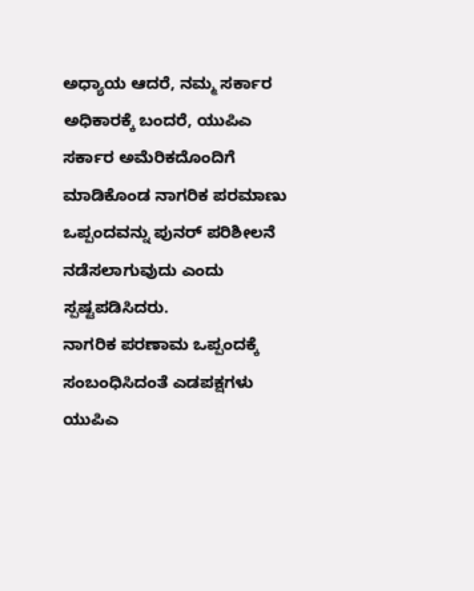ಅಧ್ಯಾಯ ಆದರೆ, ನಮ್ಮ ಸರ್ಕಾರ ಅಧಿಕಾರಕ್ಕೆ ಬಂದರೆ, ಯುಪಿಎ ಸರ್ಕಾರ ಅಮೆರಿಕದೊಂದಿಗೆ ಮಾಡಿಕೊಂಡ ನಾಗರಿಕ ಪರಮಾಣು ಒಪ್ಪಂದವನ್ನು ಪುನರ್ ಪರಿಶೀಲನೆ ನಡೆಸಲಾಗುವುದು ಎಂದು ಸ್ಪಷ್ಟಪಡಿಸಿದರು.
ನಾಗರಿಕ ಪರಣಾಮ ಒಪ್ಪಂದಕ್ಕೆ ಸಂಬಂಧಿಸಿದಂತೆ ಎಡಪಕ್ಷಗಳು ಯುಪಿಎ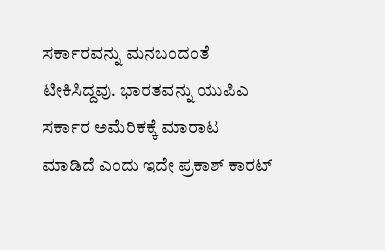ಸರ್ಕಾರವನ್ನು ಮನಬಂದಂತೆ ಟೀಕಿಸಿದ್ದವು. ಭಾರತವನ್ನು ಯುಪಿಎ ಸರ್ಕಾರ ಅಮೆರಿಕಕ್ಕೆ ಮಾರಾಟ ಮಾಡಿದೆ ಎಂದು ಇದೇ ಪ್ರಕಾಶ್ ಕಾರಟ್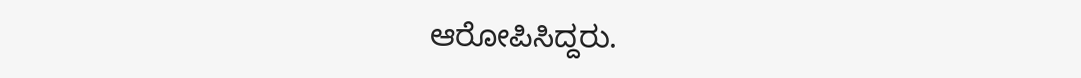ಆರೋಪಿಸಿದ್ದರು.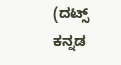(ದಟ್ಸ್ ಕನ್ನಡ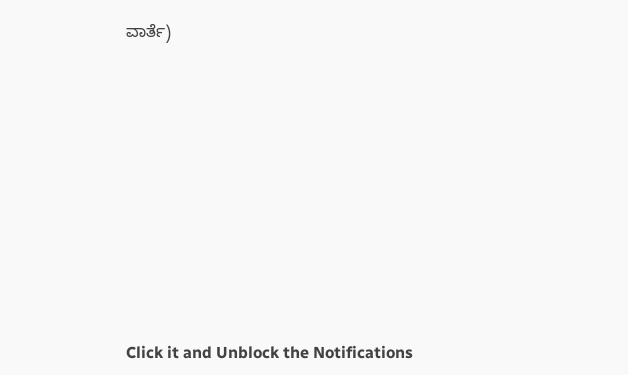ವಾರ್ತೆ)











Click it and Unblock the Notifications